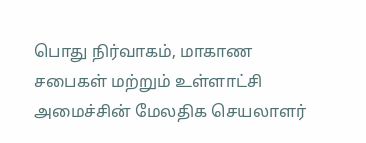பொது நிர்வாகம், மாகாண சபைகள் மற்றும் உள்ளாட்சி அமைச்சின் மேலதிக செயலாளர்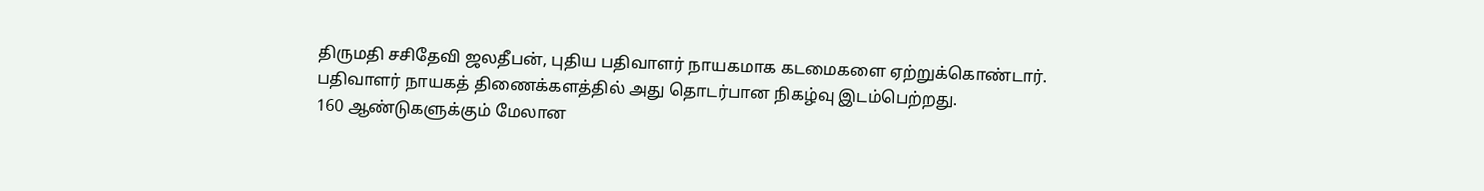திருமதி சசிதேவி ஜலதீபன், புதிய பதிவாளர் நாயகமாக கடமைகளை ஏற்றுக்கொண்டார்.
பதிவாளர் நாயகத் திணைக்களத்தில் அது தொடர்பான நிகழ்வு இடம்பெற்றது.
160 ஆண்டுகளுக்கும் மேலான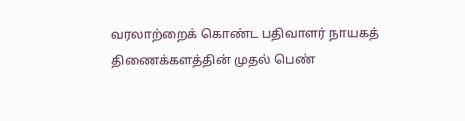வரலாற்றைக் கொண்ட பதிவாளர் நாயகத் திணைக்களத்தின் முதல் பெண்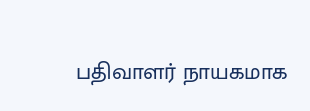பதிவாளர் நாயகமாக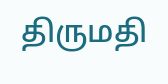திருமதி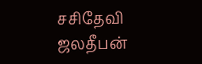சசிதேவி ஜலதீபன்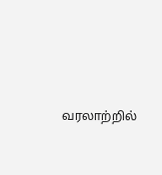வரலாற்றில்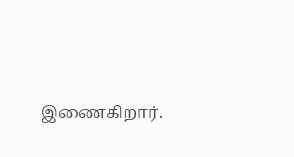இணைகிறார்.